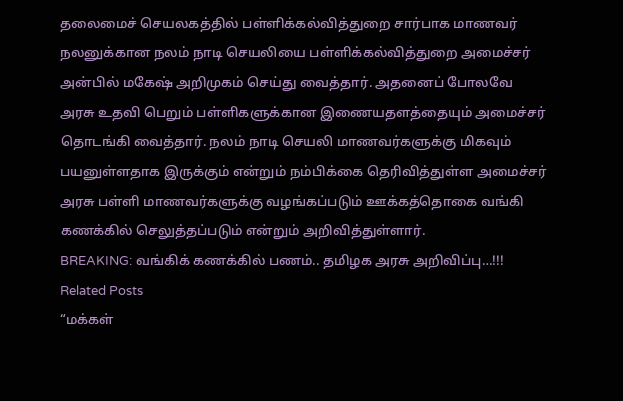தலைமைச் செயலகத்தில் பள்ளிக்கல்வித்துறை சார்பாக மாணவர் நலனுக்கான நலம் நாடி செயலியை பள்ளிக்கல்வித்துறை அமைச்சர் அன்பில் மகேஷ் அறிமுகம் செய்து வைத்தார். அதனைப் போலவே அரசு உதவி பெறும் பள்ளிகளுக்கான இணையதளத்தையும் அமைச்சர் தொடங்கி வைத்தார். நலம் நாடி செயலி மாணவர்களுக்கு மிகவும் பயனுள்ளதாக இருக்கும் என்றும் நம்பிக்கை தெரிவித்துள்ள அமைச்சர் அரசு பள்ளி மாணவர்களுக்கு வழங்கப்படும் ஊக்கத்தொகை வங்கி கணக்கில் செலுத்தப்படும் என்றும் அறிவித்துள்ளார்.
BREAKING: வங்கிக் கணக்கில் பணம்.. தமிழக அரசு அறிவிப்பு…!!!
Related Posts
“மக்கள்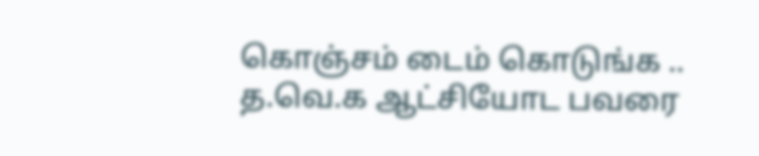கொஞ்சம் டைம் கொடுங்க .. த.வெ.க ஆட்சியோட பவரை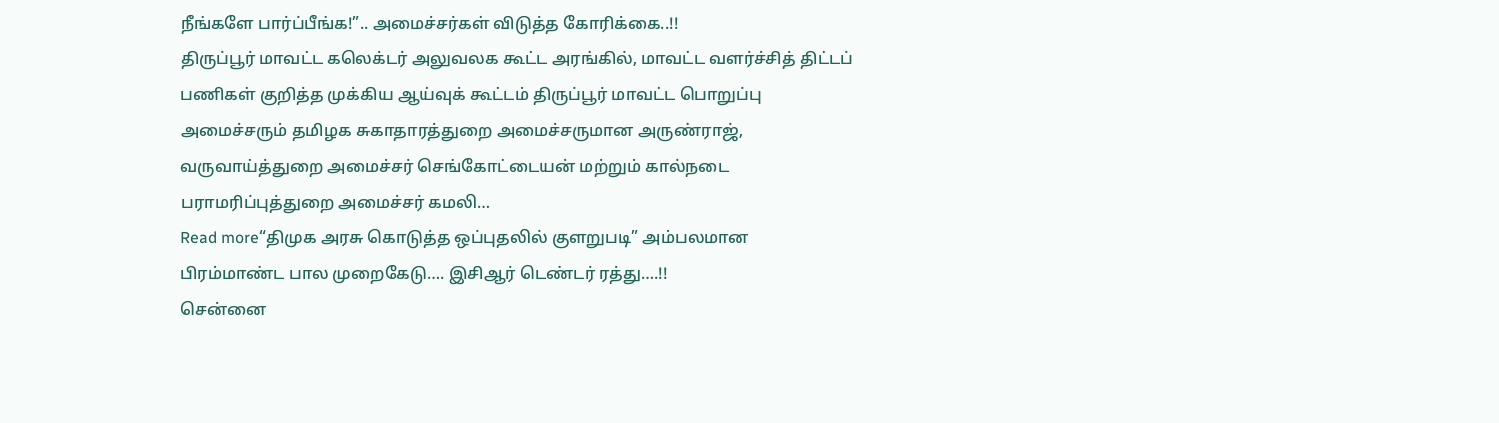நீங்களே பார்ப்பீங்க!”.. அமைச்சர்கள் விடுத்த கோரிக்கை..!!
திருப்பூர் மாவட்ட கலெக்டர் அலுவலக கூட்ட அரங்கில், மாவட்ட வளர்ச்சித் திட்டப் பணிகள் குறித்த முக்கிய ஆய்வுக் கூட்டம் திருப்பூர் மாவட்ட பொறுப்பு அமைச்சரும் தமிழக சுகாதாரத்துறை அமைச்சருமான அருண்ராஜ், வருவாய்த்துறை அமைச்சர் செங்கோட்டையன் மற்றும் கால்நடை பராமரிப்புத்துறை அமைச்சர் கமலி…
Read more“திமுக அரசு கொடுத்த ஒப்புதலில் குளறுபடி” அம்பலமான பிரம்மாண்ட பால முறைகேடு…. இசிஆர் டெண்டர் ரத்து….!!
சென்னை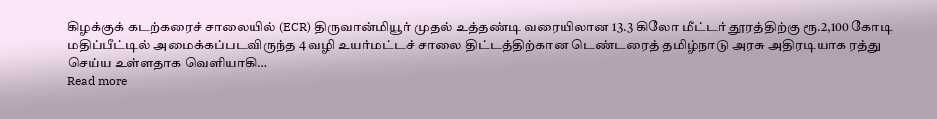கிழக்குக் கடற்கரைச் சாலையில் (ECR) திருவான்மியூர் முதல் உத்தண்டி வரையிலான 13.3 கிலோ மீட்டர் தூரத்திற்கு ரூ.2,100 கோடி மதிப்பீட்டில் அமைக்கப்படவிருந்த 4 வழி உயர்மட்டச் சாலை திட்டத்திற்கான டெண்டரைத் தமிழ்நாடு அரசு அதிரடியாக ரத்து செய்ய உள்ளதாக வெளியாகி…
Read more